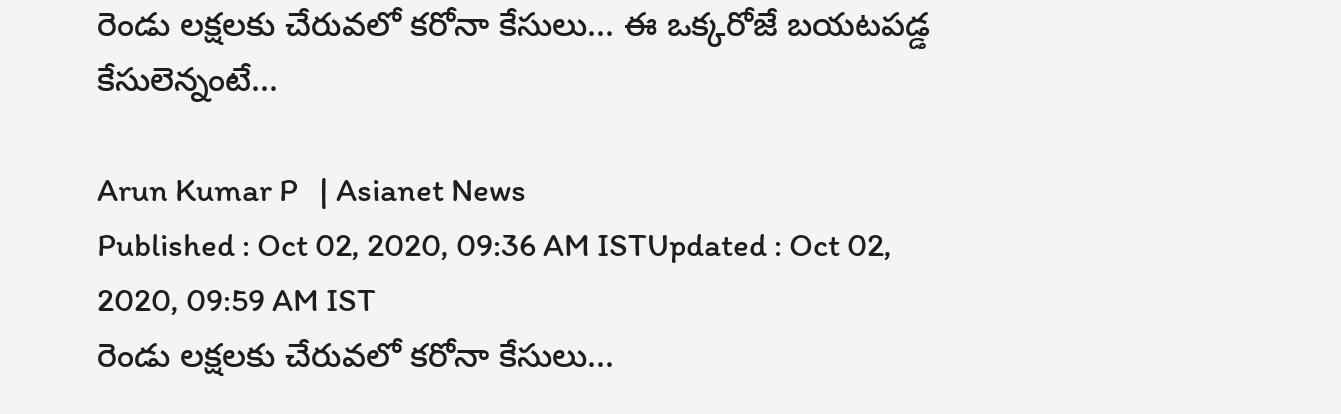రెండు లక్షలకు చేరువలో కరోనా కేసులు... ఈ ఒక్కరోజే బయటపడ్డ కేసులెన్నంటే...

Arun Kumar P   | Asianet News
Published : Oct 02, 2020, 09:36 AM ISTUpdated : Oct 02, 2020, 09:59 AM IST
రెండు లక్షలకు చేరువలో కరోనా కేసులు...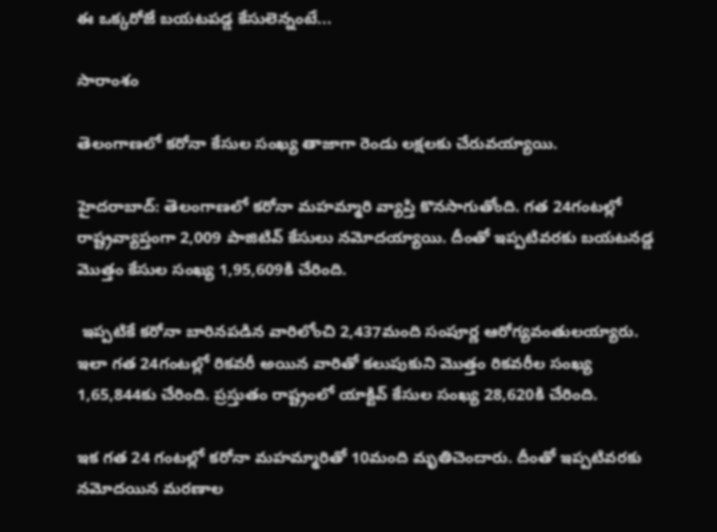ఈ ఒక్కరోజే బయటపడ్డ కేసులెన్నంటే...

సారాంశం

తెలంగాణలో కరోనా కేసుల సంఖ్య తాజాగా రెండు లక్షలకు చేరువయ్యాయి.

హైదరాబాద్: తెలంగాణలో కరోనా మహమ్మారి వ్యాప్తి కొనసాగుతోంది. గత 24గంటల్లో రాష్ట్రవ్యాప్తంగా 2,009 పాజిటివ్ కేసులు నమోదయ్యాయి. దీంతో ఇప్పటివరకు బయటనడ్డ మొత్తం కేసుల సంఖ్య 1,95,609కి చేరింది.

 ఇప్పటికే కరోనా బారినపడిన వారిలోంచి 2,437మంది సంపూర్ణ ఆరోగ్యవంతులయ్యారు. ఇలా గత 24గంటల్లో రికవరీ అయిన వారితో కలుపుకుని మొత్తం రికవరీల సంఖ్య 1,65,844కు చేరింది. ప్రస్తుతం రాష్ట్రంలో యాక్టివ్ కేసుల సంఖ్య 28,620కి చేరింది.

ఇక గత 24 గంటల్లో కరోనా మహమ్మారితో 10మంది మృతిచెందారు. దీంతో ఇప్పటివరకు నమోదయిన మరణాల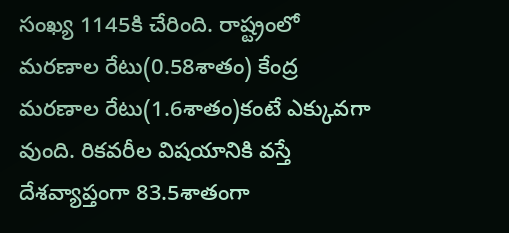సంఖ్య 1145కి చేరింది. రాష్ట్రంలో మరణాల రేటు(0.58శాతం) కేంద్ర మరణాల రేటు(1.6శాతం)కంటే ఎక్కువగా వుంది. రికవరీల విషయానికి వస్తే దేశవ్యాప్తంగా 83.5శాతంగా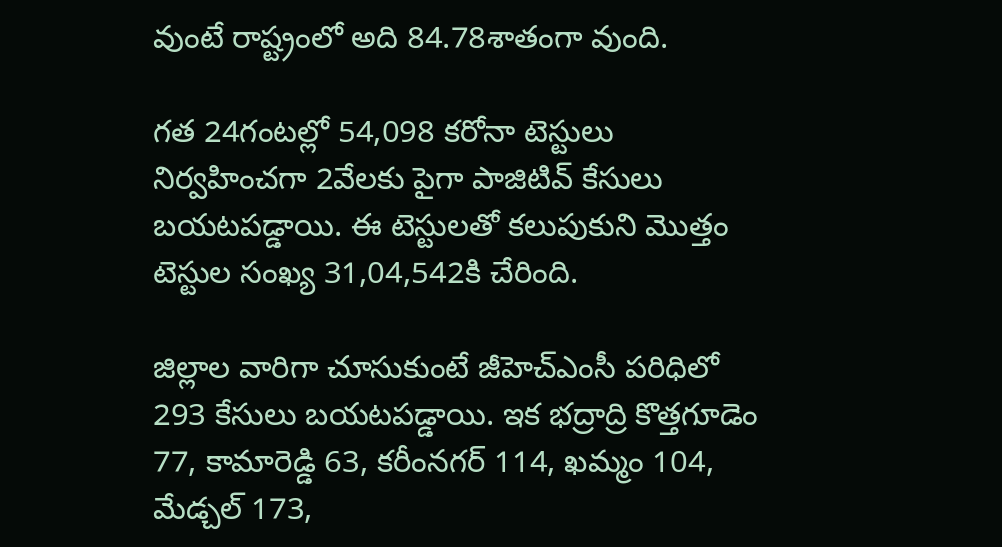వుంటే రాష్ట్రంలో అది 84.78శాతంగా వుంది.

గత 24గంటల్లో 54,098 కరోనా టెస్టులు నిర్వహించగా 2వేలకు పైగా పాజిటివ్ కేసులు బయటపడ్డాయి. ఈ టెస్టులతో కలుపుకుని మొత్తం టెస్టుల సంఖ్య 31,04,542కి చేరింది.

జిల్లాల వారిగా చూసుకుంటే జీహెచ్ఎంసీ పరిధిలో 293 కేసులు బయటపడ్డాయి. ఇక భద్రాద్రి కొత్తగూడెం 77, కామారెడ్డి 63, కరీంనగర్ 114, ఖమ్మం 104, మేడ్చల్ 173,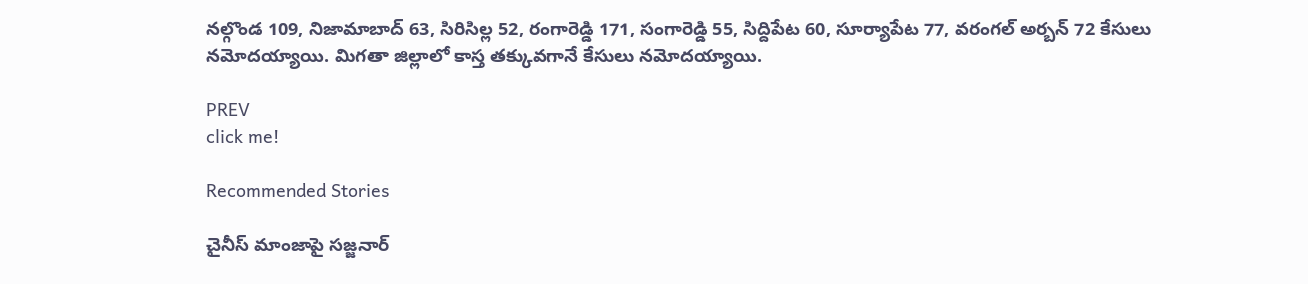నల్గొండ 109, నిజామాబాద్ 63, సిరిసిల్ల 52, రంగారెడ్డి 171, సంగారెడ్డి 55, సిద్దిపేట 60, సూర్యాపేట 77, వరంగల్ అర్బన్ 72 కేసులు నమోదయ్యాయి. మిగతా జిల్లాలో కాస్త తక్కువగానే కేసులు నమోదయ్యాయి.

PREV
click me!

Recommended Stories

చైనీస్ మాంజాపై సజ్జనార్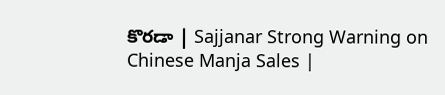కొరడా | Sajjanar Strong Warning on Chinese Manja Sales |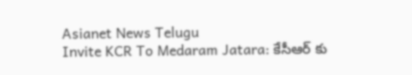Asianet News Telugu
Invite KCR To Medaram Jatara: కేసీఆర్ కు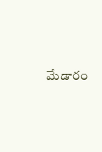మేడారం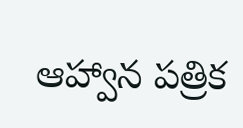ఆహ్వాన పత్రిక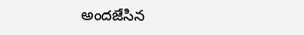అందజేసిన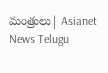మంత్రులు| Asianet News Telugu